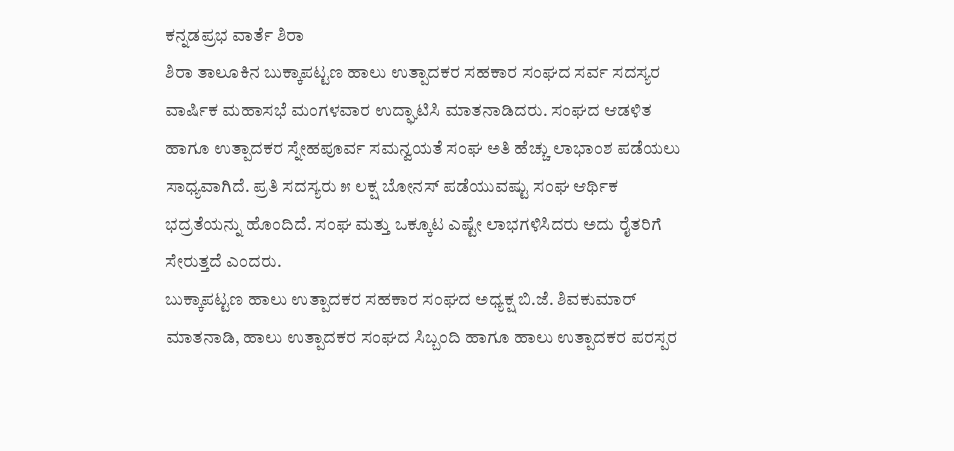ಕನ್ನಡಪ್ರಭ ವಾರ್ತೆ ಶಿರಾ
ಶಿರಾ ತಾಲೂಕಿನ ಬುಕ್ಕಾಪಟ್ಟಣ ಹಾಲು ಉತ್ಪಾದಕರ ಸಹಕಾರ ಸಂಘದ ಸರ್ವ ಸದಸ್ಯರ ವಾರ್ಷಿಕ ಮಹಾಸಭೆ ಮಂಗಳವಾರ ಉದ್ಘಾಟಿಸಿ ಮಾತನಾಡಿದರು. ಸಂಘದ ಆಡಳಿತ ಹಾಗೂ ಉತ್ಪಾದಕರ ಸ್ನೇಹಪೂರ್ವ ಸಮನ್ವಯತೆ ಸಂಘ ಅತಿ ಹೆಚ್ಚು ಲಾಭಾಂಶ ಪಡೆಯಲು ಸಾಧ್ಯವಾಗಿದೆ. ಪ್ರತಿ ಸದಸ್ಯರು ೫ ಲಕ್ಷ ಬೋನಸ್ ಪಡೆಯುವಷ್ಟು ಸಂಘ ಆರ್ಥಿಕ ಭದ್ರತೆಯನ್ನು ಹೊಂದಿದೆ. ಸಂಘ ಮತ್ತು ಒಕ್ಕೂಟ ಎಷ್ಟೇ ಲಾಭಗಳಿಸಿದರು ಅದು ರೈತರಿಗೆ ಸೇರುತ್ತದೆ ಎಂದರು.
ಬುಕ್ಕಾಪಟ್ಟಣ ಹಾಲು ಉತ್ಪಾದಕರ ಸಹಕಾರ ಸಂಘದ ಅಧ್ಯಕ್ಷ ಬಿ.ಜೆ. ಶಿವಕುಮಾರ್ ಮಾತನಾಡಿ, ಹಾಲು ಉತ್ಪಾದಕರ ಸಂಘದ ಸಿಬ್ಬಂದಿ ಹಾಗೂ ಹಾಲು ಉತ್ಪಾದಕರ ಪರಸ್ಪರ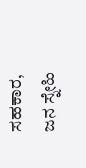ಸಹಕಾರ, ಜನ ಸ್ನೇಹಿ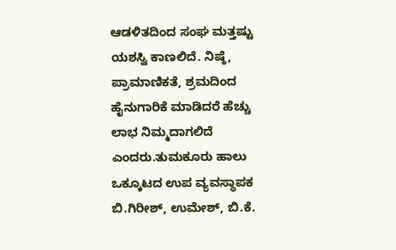ಆಡಳಿತದಿಂದ ಸಂಘ ಮತ್ತಷ್ಟು ಯಶಸ್ವಿ ಕಾಣಲಿದೆ. ನಿಷ್ಠೆ, ಪ್ರಾಮಾಣಿಕತೆ, ಶ್ರಮದಿಂದ ಹೈನುಗಾರಿಕೆ ಮಾಡಿದರೆ ಹೆಚ್ಚು ಲಾಭ ನಿಮ್ಮದಾಗಲಿದೆ ಎಂದರು.ತುಮಕೂರು ಹಾಲು ಒಕ್ಕೂಟದ ಉಪ ವ್ಯವಸ್ಥಾಪಕ ಬಿ.ಗಿರೀಶ್, ಉಮೇಶ್, ಬಿ.ಕೆ.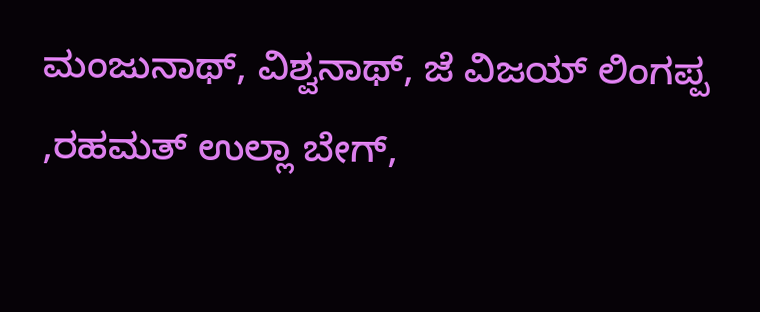ಮಂಜುನಾಥ್, ವಿಶ್ವನಾಥ್, ಜೆ ವಿಜಯ್ ಲಿಂಗಪ್ಪ ,ರಹಮತ್ ಉಲ್ಲಾ ಬೇಗ್,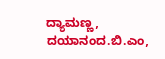ದ್ಯಾಮಣ್ಣ, ದಯಾನಂದ.ಬಿ.ಎಂ,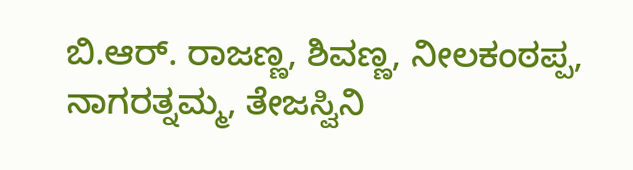ಬಿ.ಆರ್. ರಾಜಣ್ಣ, ಶಿವಣ್ಣ, ನೀಲಕಂಠಪ್ಪ, ನಾಗರತ್ನಮ್ಮ, ತೇಜಸ್ವಿನಿ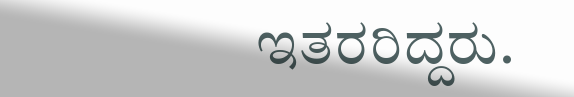ಇತರರಿದ್ದರು.